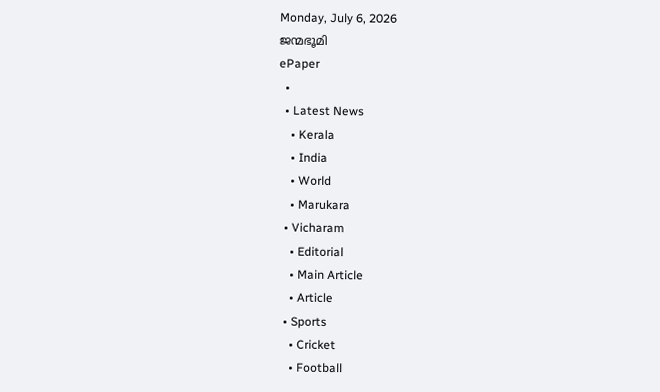Monday, July 6, 2026
ജന്മഭൂമി
ePaper
  •
  • Latest News
    • Kerala
    • India
    • World
    • Marukara
  • Vicharam
    • Editorial
    • Main Article
    • Article
  • Sports
    • Cricket
    • Football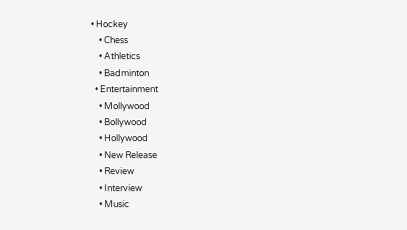• Hockey
    • Chess
    • Athletics
    • Badminton
  • Entertainment
    • Mollywood
    • Bollywood
    • Hollywood
    • New Release
    • Review
    • Interview
    • Music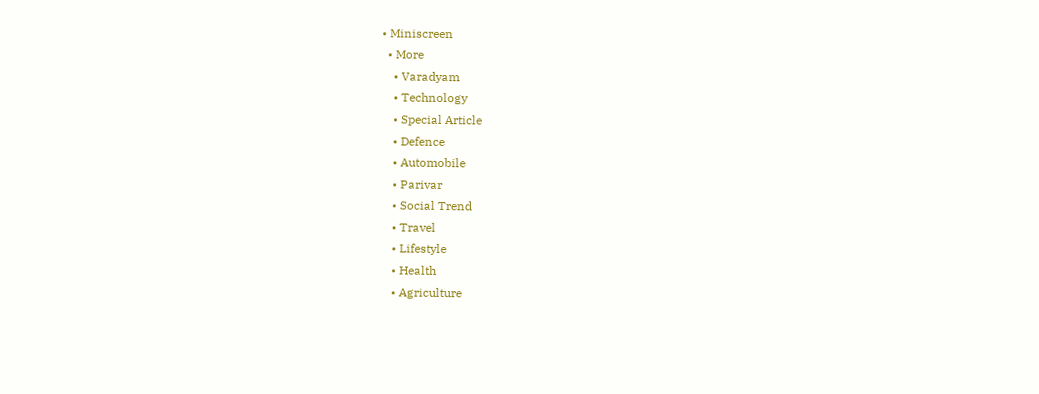• Miniscreen
  • More
    • Varadyam
    • Technology
    • Special Article
    • Defence
    • Automobile
    • Parivar
    • Social Trend
    • Travel
    • Lifestyle
    • Health
    • Agriculture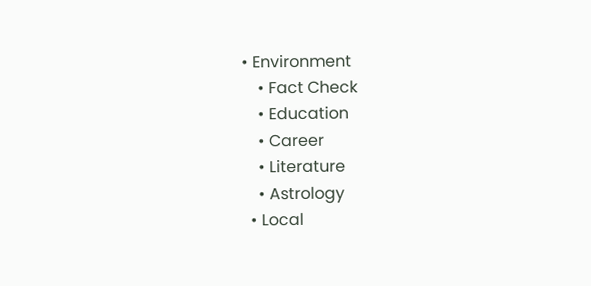• Environment
    • Fact Check
    • Education
    • Career
    • Literature
    • Astrology
  • Local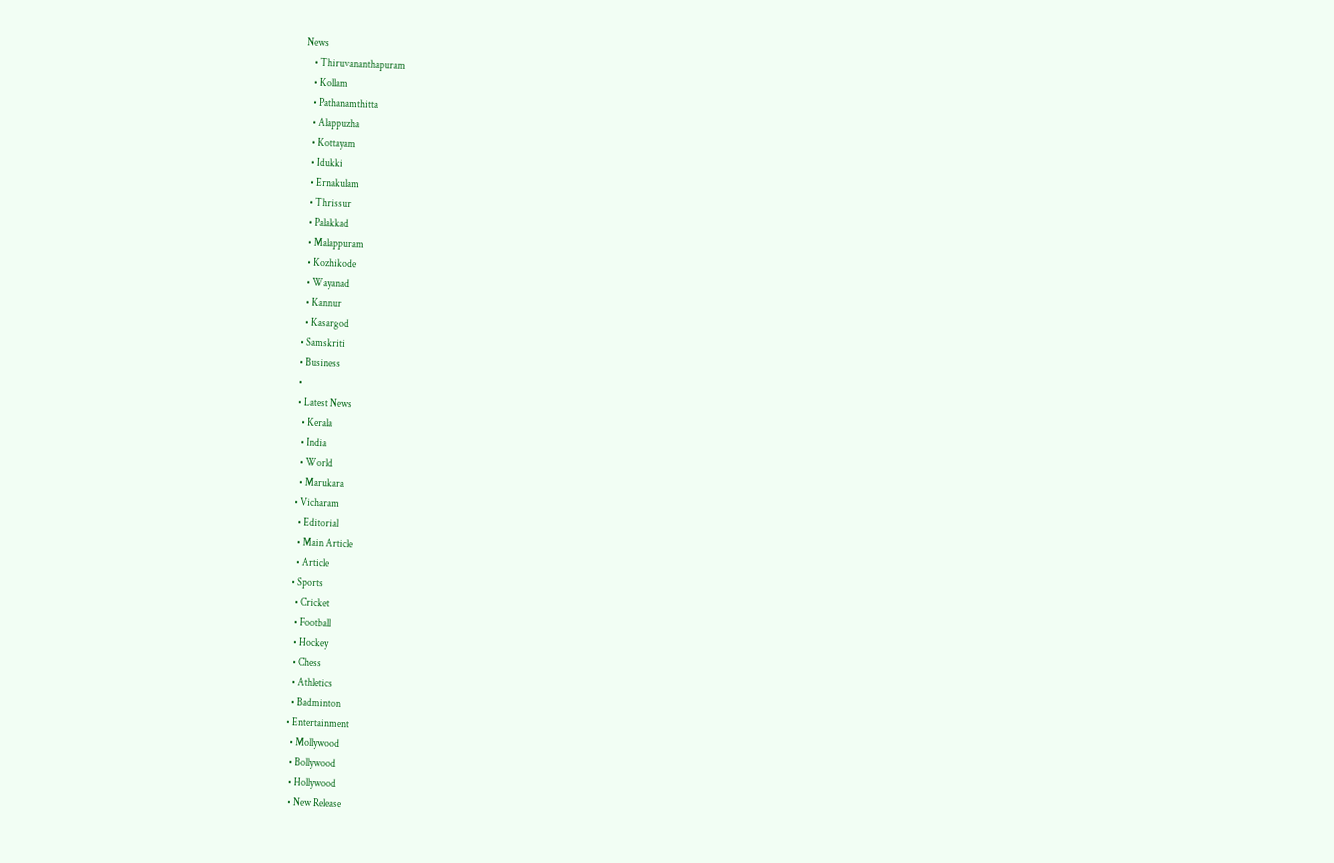News
    • Thiruvananthapuram
    • Kollam
    • Pathanamthitta
    • Alappuzha
    • Kottayam
    • Idukki
    • Ernakulam
    • Thrissur
    • Palakkad
    • Malappuram
    • Kozhikode
    • Wayanad
    • Kannur
    • Kasargod
  • Samskriti
  • Business
  •
  • Latest News
    • Kerala
    • India
    • World
    • Marukara
  • Vicharam
    • Editorial
    • Main Article
    • Article
  • Sports
    • Cricket
    • Football
    • Hockey
    • Chess
    • Athletics
    • Badminton
  • Entertainment
    • Mollywood
    • Bollywood
    • Hollywood
    • New Release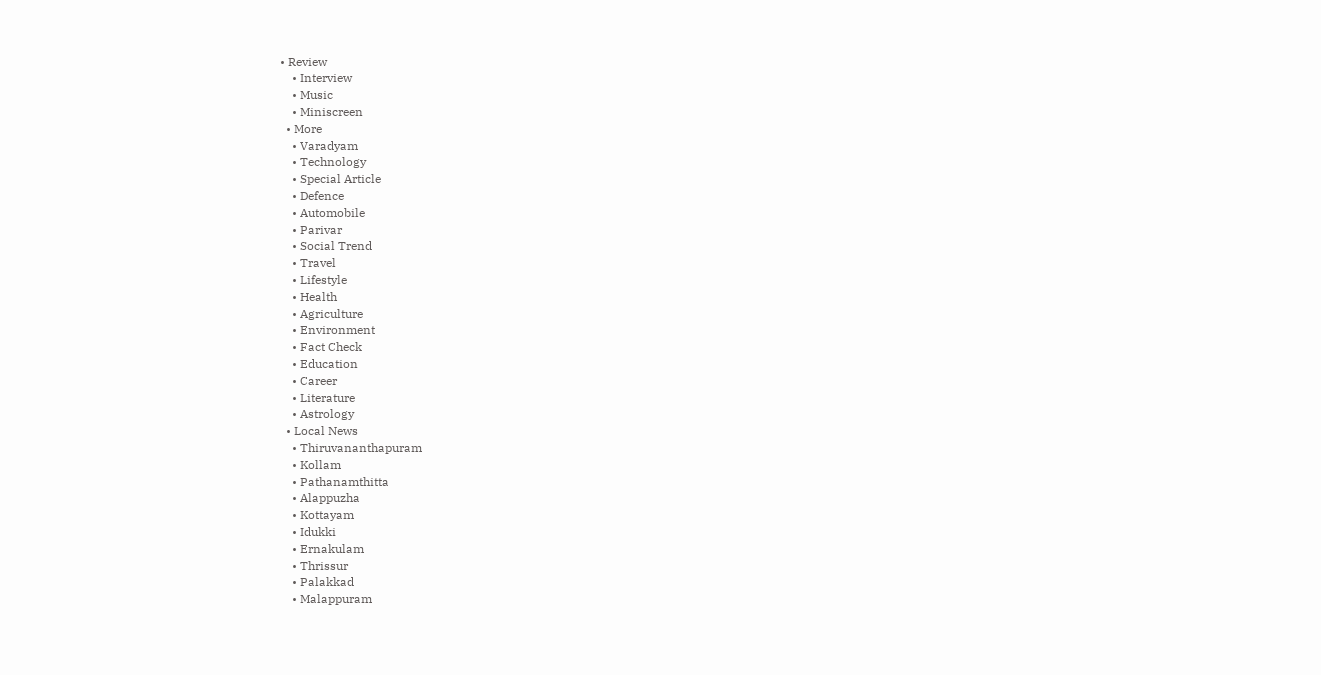• Review
    • Interview
    • Music
    • Miniscreen
  • More
    • Varadyam
    • Technology
    • Special Article
    • Defence
    • Automobile
    • Parivar
    • Social Trend
    • Travel
    • Lifestyle
    • Health
    • Agriculture
    • Environment
    • Fact Check
    • Education
    • Career
    • Literature
    • Astrology
  • Local News
    • Thiruvananthapuram
    • Kollam
    • Pathanamthitta
    • Alappuzha
    • Kottayam
    • Idukki
    • Ernakulam
    • Thrissur
    • Palakkad
    • Malappuram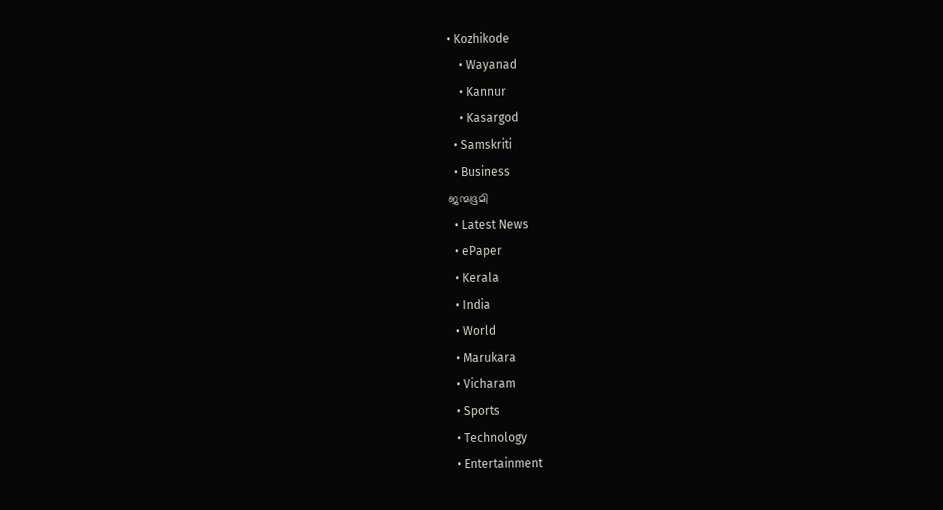• Kozhikode
    • Wayanad
    • Kannur
    • Kasargod
  • Samskriti
  • Business
ജന്മഭൂമി
  • Latest News
  • ePaper
  • Kerala
  • India
  • World
  • Marukara
  • Vicharam
  • Sports
  • Technology
  • Entertainment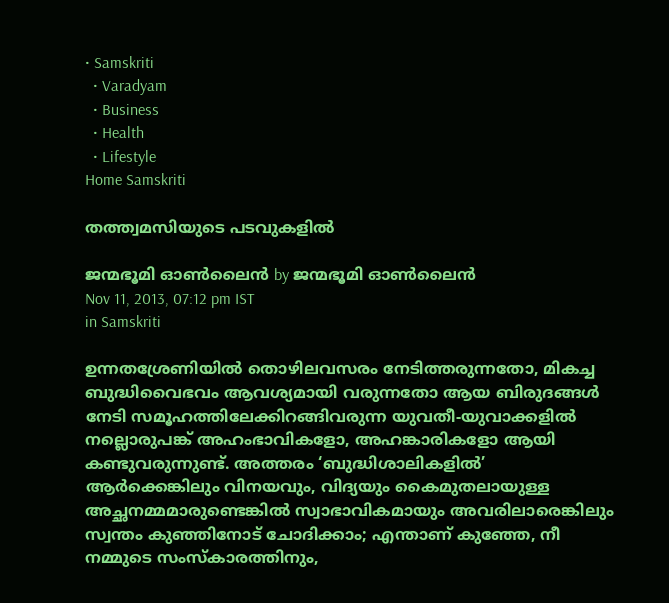• Samskriti
  • Varadyam
  • Business
  • Health
  • Lifestyle
Home Samskriti

തത്ത്വമസിയുടെ പടവുകളില്‍

ജന്മഭൂമി ഓണ്‍ലൈന്‍ by ജന്മഭൂമി ഓണ്‍ലൈന്‍
Nov 11, 2013, 07:12 pm IST
in Samskriti

ഉന്നതശ്രേണിയില്‍ തൊഴിലവസരം നേടിത്തരുന്നതോ, മികച്ച ബുദ്ധിവൈഭവം ആവശ്യമായി വരുന്നതോ ആയ ബിരുദങ്ങള്‍ നേടി സമൂഹത്തിലേക്കിറങ്ങിവരുന്ന യുവതീ-യുവാക്കളില്‍ നല്ലൊരുപങ്ക്‌ അഹംഭാവികളോ, അഹങ്കാരികളോ ആയി കണ്ടുവരുന്നുണ്ട്‌. അത്തരം ‘ബുദ്ധിശാലികളില്‍’ ആര്‍ക്കെങ്കിലും വിനയവും, വിദ്യയും കൈമുതലായുള്ള അച്ഛനമ്മമാരുണ്ടെങ്കില്‍ സ്വാഭാവികമായും അവരിലാരെങ്കിലും സ്വന്തം കുഞ്ഞിനോട്‌ ചോദിക്കാം; എന്താണ്‌ കുഞ്ഞേ, നീ നമ്മുടെ സംസ്കാരത്തിനും,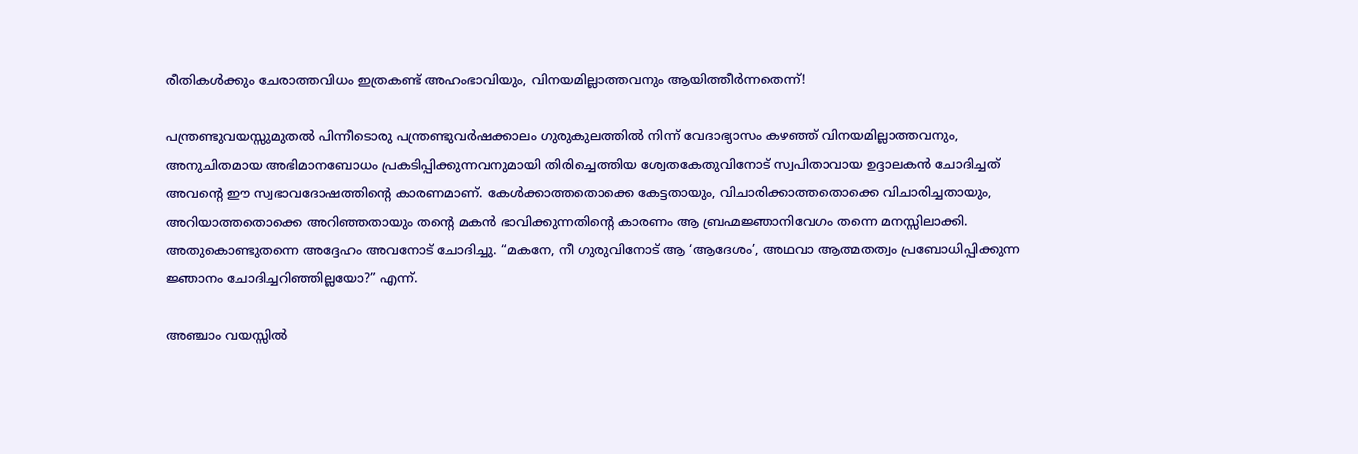രീതികള്‍ക്കും ചേരാത്തവിധം ഇത്രകണ്ട്‌ അഹംഭാവിയും, വിനയമില്ലാത്തവനും ആയിത്തീര്‍ന്നതെന്ന്‌!

പന്ത്രണ്ടുവയസ്സുമുതല്‍ പിന്നീടൊരു പന്ത്രണ്ടുവര്‍ഷക്കാലം ഗുരുകുലത്തില്‍ നിന്ന്‌ വേദാഭ്യാസം കഴഞ്ഞ്‌ വിനയമില്ലാത്തവനും, അനുചിതമായ അഭിമാനബോധം പ്രകടിപ്പിക്കുന്നവനുമായി തിരിച്ചെത്തിയ ശ്വേതകേതുവിനോട്‌ സ്വപിതാവായ ഉദ്ദാലകന്‍ ചോദിച്ചത്‌ അവന്റെ ഈ സ്വഭാവദോഷത്തിന്റെ കാരണമാണ്‌. കേള്‍ക്കാത്തതൊക്കെ കേട്ടതായും, വിചാരിക്കാത്തതൊക്കെ വിചാരിച്ചതായും, അറിയാത്തതൊക്കെ അറിഞ്ഞതായും തന്റെ മകന്‍ ഭാവിക്കുന്നതിന്റെ കാരണം ആ ബ്രഹ്മജ്ഞാനിവേഗം തന്നെ മനസ്സിലാക്കി. അതുകൊണ്ടുതന്നെ അദ്ദേഹം അവനോട്‌ ചോദിച്ചു. “മകനേ, നീ ഗുരുവിനോട്‌ ആ ‘ആദേശം’, അഥവാ ആത്മതത്വം പ്രബോധിപ്പിക്കുന്ന ജ്ഞാനം ചോദിച്ചറിഞ്ഞില്ലയോ?” എന്ന്‌.

അഞ്ചാം വയസ്സില്‍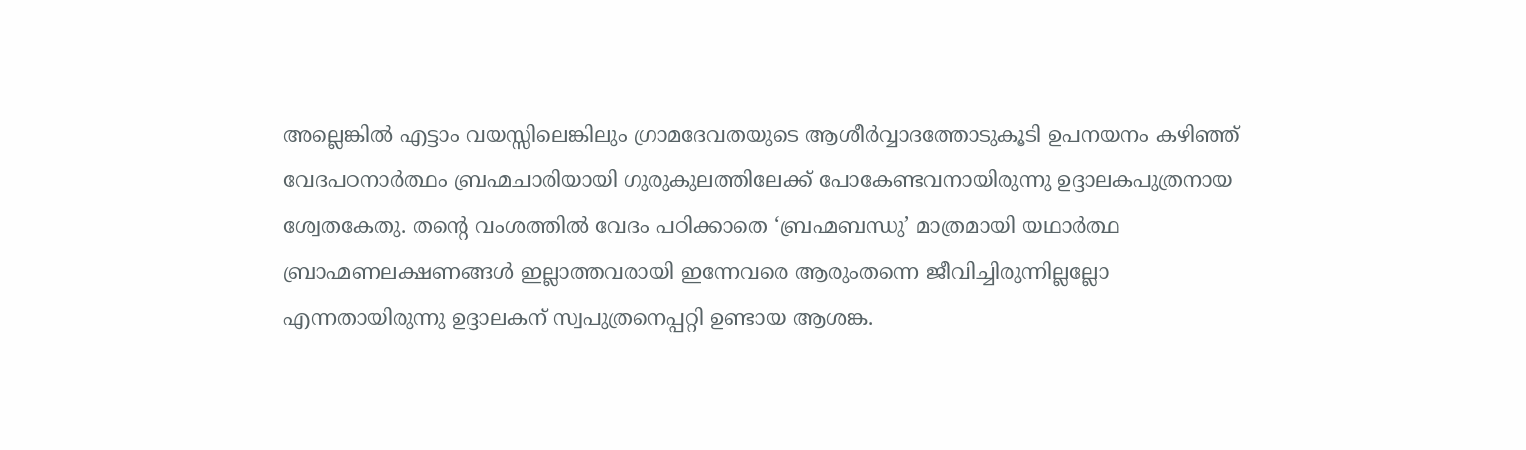അല്ലെങ്കില്‍ എട്ടാം വയസ്സിലെങ്കിലും ഗ്രാമദേവതയുടെ ആശീര്‍വ്വാദത്തോടുകൂടി ഉപനയനം കഴിഞ്ഞ്‌ വേദപഠനാര്‍ത്ഥം ബ്രഹ്മചാരിയായി ഗുരുകുലത്തിലേക്ക്‌ പോകേണ്ടവനായിരുന്നു ഉദ്ദാലകപുത്രനായ ശ്വേതകേതു. തന്റെ വംശത്തില്‍ വേദം പഠിക്കാതെ ‘ബ്രഹ്മബന്ധു’ മാത്രമായി യഥാര്‍ത്ഥ ബ്രാഹ്മണലക്ഷണങ്ങള്‍ ഇല്ലാത്തവരായി ഇന്നേവരെ ആരുംതന്നെ ജീവിച്ചിരുന്നില്ലല്ലോ എന്നതായിരുന്നു ഉദ്ദാലകന്‌ സ്വപുത്രനെപ്പറ്റി ഉണ്ടായ ആശങ്ക.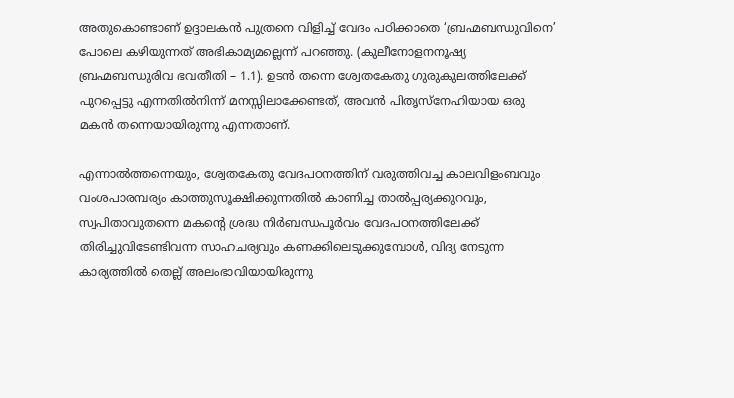അതുകൊണ്ടാണ്‌ ഉദ്ദാലകന്‍ പുത്രനെ വിളിച്ച്‌ വേദം പഠിക്കാതെ ‘ബ്രഹ്മബന്ധുവിനെ’ പോലെ കഴിയുന്നത്‌ അഭികാമ്യമല്ലെന്ന്‌ പറഞ്ഞു. (കുലീനോളനനൂഷ്യ ബ്രഹ്മബന്ധുരിവ ഭവതീതി – 1.1). ഉടന്‍ തന്നെ ശ്വേതകേതു ഗുരുകുലത്തിലേക്ക്‌ പുറപ്പെട്ടു എന്നതില്‍നിന്ന്‌ മനസ്സിലാക്കേണ്ടത്‌, അവന്‍ പിതൃസ്നേഹിയായ ഒരു മകന്‍ തന്നെയായിരുന്നു എന്നതാണ്‌.

എന്നാല്‍ത്തന്നെയും, ശ്വേതകേതു വേദപഠനത്തിന്‌ വരുത്തിവച്ച കാലവിളംബവും വംശപാരമ്പര്യം കാത്തുസൂക്ഷിക്കുന്നതില്‍ കാണിച്ച താല്‍പ്പര്യക്കുറവും, സ്വപിതാവുതന്നെ മകന്റെ ശ്രദ്ധ നിര്‍ബന്ധപൂര്‍വം വേദപഠനത്തിലേക്ക്‌ തിരിച്ചുവിടേണ്ടിവന്ന സാഹചര്യവും കണക്കിലെടുക്കുമ്പോള്‍, വിദ്യ നേടുന്ന കാര്യത്തില്‍ തെല്ല്‌ അലംഭാവിയായിരുന്നു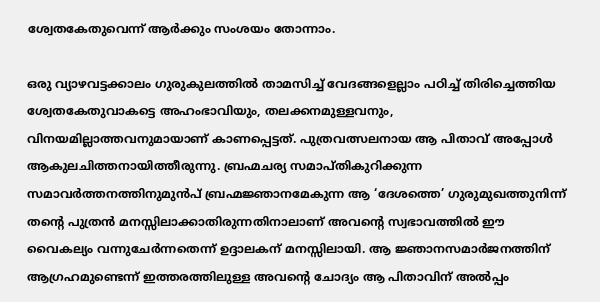ശ്വേതകേതുവെന്ന്‌ ആര്‍ക്കും സംശയം തോന്നാം.

ഒരു വ്യാഴവട്ടക്കാലം ഗുരുകുലത്തില്‍ താമസിച്ച്‌ വേദങ്ങളെല്ലാം പഠിച്ച്‌ തിരിച്ചെത്തിയ ശ്വേതകേതുവാകട്ടെ അഹംഭാവിയും, തലക്കനമുള്ളവനും, വിനയമില്ലാത്തവനുമായാണ്‌ കാണപ്പെട്ടത്‌. പുത്രവത്സലനായ ആ പിതാവ്‌ അപ്പോള്‍ ആകുലചിത്തനായിത്തീരുന്നു. ബ്രഹ്മചര്യ സമാപ്തികുറിക്കുന്ന സമാവര്‍ത്തനത്തിനുമുന്‍പ്‌ ബ്രഹ്മജ്ഞാനമേകുന്ന ആ ‘ദേശത്തെ’ ഗുരുമുഖത്തുനിന്ന്‌ തന്റെ പുത്രന്‍ മനസ്സിലാക്കാതിരുന്നതിനാലാണ്‌ അവന്റെ സ്വഭാവത്തില്‍ ഈ വൈകല്യം വന്നുചേര്‍ന്നതെന്ന്‌ ഉദ്ദാലകന്‌ മനസ്സിലായി. ആ ജ്ഞാനസമാര്‍ജനത്തിന്‌ ആഗ്രഹമുണ്ടെന്ന്‌ ഇത്തരത്തിലുള്ള അവന്റെ ചോദ്യം ആ പിതാവിന്‌ അല്‍പ്പം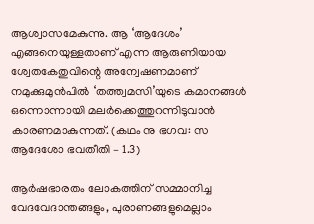ആശ്വാസമേകുന്നു. ആ ‘ആദേശം’ എങ്ങനെയുള്ളതാണ്‌ എന്ന ആരുണിയായ ശ്വേതകേതുവിന്റെ അന്വേഷണമാണ്‌ നമുക്കുമുന്‍പില്‍ ‘തത്ത്വമസി’യുടെ കമാനങ്ങള്‍ ഒന്നൊന്നായി മലര്‍ക്കെത്തുറന്നിടുവാന്‍ കാരണമാകുന്നത്‌. (കഥം നു ഭഗവ: സ ആദേശോ ഭവതീതി – 1.3)

ആര്‍ഷഭാരതം ലോകത്തിന്‌ സമ്മാനിച്ച വേദവേദാന്തങ്ങളും, പുരാണങ്ങളുമെല്ലാം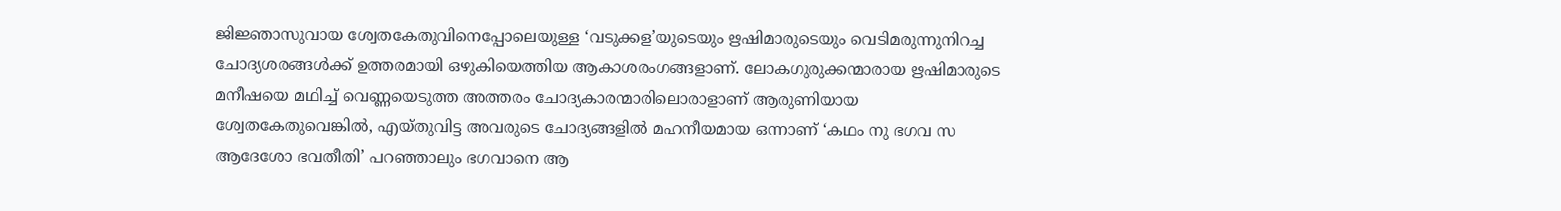ജിജ്ഞാസുവായ ശ്വേതകേതുവിനെപ്പോലെയുള്ള ‘വടുക്കള’യുടെയും ഋഷിമാരുടെയും വെടിമരുന്നുനിറച്ച ചോദ്യശരങ്ങള്‍ക്ക്‌ ഉത്തരമായി ഒഴുകിയെത്തിയ ആകാശരംഗങ്ങളാണ്‌. ലോകഗുരുക്കന്മാരായ ഋഷിമാരുടെ മനീഷയെ മഥിച്ച്‌ വെണ്ണയെടുത്ത അത്തരം ചോദ്യകാരന്മാരിലൊരാളാണ്‌ ആരുണിയായ ശ്വേതകേതുവെങ്കില്‍, എയ്തുവിട്ട അവരുടെ ചോദ്യങ്ങളില്‍ മഹനീയമായ ഒന്നാണ്‌ ‘കഥം നു ഭഗവ സ ആദേശോ ഭവതീതി’ പറഞ്ഞാലും ഭഗവാനെ ആ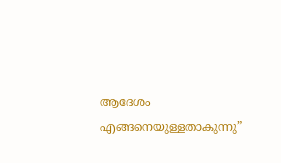ആദേശം എങ്ങനെയുള്ളതാകുന്നു”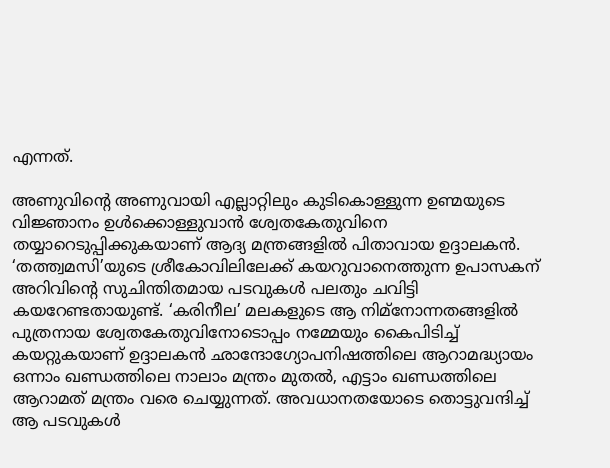എന്നത്‌.

അണുവിന്റെ അണുവായി എല്ലാറ്റിലും കുടികൊള്ളുന്ന ഉണ്മയുടെ വിജ്ഞാനം ഉള്‍ക്കൊള്ളുവാന്‍ ശ്വേതകേതുവിനെ തയ്യാറെടുപ്പിക്കുകയാണ്‌ ആദ്യ മന്ത്രങ്ങളില്‍ പിതാവായ ഉദ്ദാലകന്‍. ‘തത്ത്വമസി’യുടെ ശ്രീകോവിലിലേക്ക്‌ കയറുവാനെത്തുന്ന ഉപാസകന്‌ അറിവിന്റെ സുചിന്തിതമായ പടവുകള്‍ പലതും ചവിട്ടി കയറേണ്ടതായുണ്ട്‌. ‘കരിനീല’ മലകളുടെ ആ നിമ്നോന്നതങ്ങളില്‍ പുത്രനായ ശ്വേതകേതുവിനോടൊപ്പം നമ്മേയും കൈപിടിച്ച്‌ കയറ്റുകയാണ്‌ ഉദ്ദാലകന്‍ ഛാന്ദോഗ്യോപനിഷത്തിലെ ആറാമദ്ധ്യായം ഒന്നാം ഖണ്ഡത്തിലെ നാലാം മന്ത്രം മുതല്‍, എട്ടാം ഖണ്ഡത്തിലെ ആറാമത്‌ മന്ത്രം വരെ ചെയ്യുന്നത്‌. അവധാനതയോടെ തൊട്ടുവന്ദിച്ച്‌ ആ പടവുകള്‍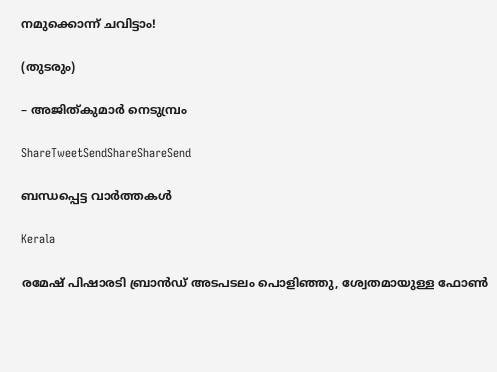നമുക്കൊന്ന്‌ ചവിട്ടാം!

(തുടരും)

– അജിത്കുമാര്‍ നെടുമ്പ്രം

ShareTweetSendShareShareSend

ബന്ധപ്പെട്ട വാര്‍ത്തകള്‍

Kerala

രമേഷ് പിഷാരടി ബ്രാന്‍ഡ് അടപടലം പൊളിഞ്ഞു, ശ്വേതമായുള്ള ഫോണ്‍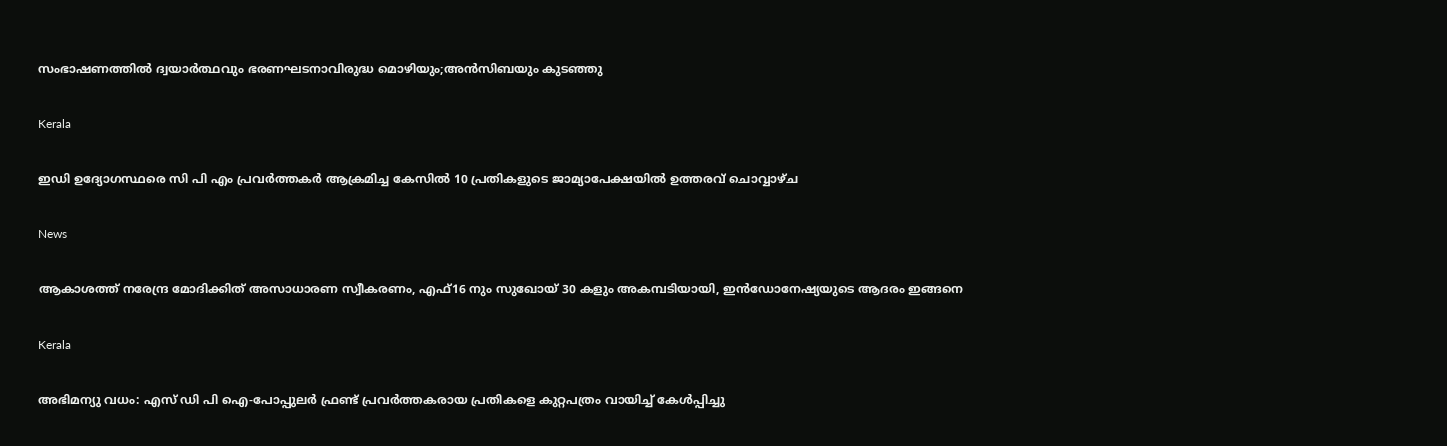സംഭാഷണത്തില്‍ ദ്വയാര്‍ത്ഥവും ഭരണഘടനാവിരുദ്ധ മൊഴിയും;അന്‍സിബയും കുടഞ്ഞു

Kerala

ഇഡി ഉദ്യോഗസ്ഥരെ സി പി എം പ്രവര്‍ത്തകര്‍ ആക്രമിച്ച കേസില്‍ 10 പ്രതികളുടെ ജാമ്യാപേക്ഷയില്‍ ഉത്തരവ് ചൊവ്വാഴ്ച

News

ആകാശത്ത് നരേന്ദ്ര മോദിക്കിത് അസാധാരണ സ്വീകരണം, എഫ്16 നും സുഖോയ് 30 കളും അകമ്പടിയായി, ഇൻഡോനേഷ്യയുടെ ആദരം ഇങ്ങനെ

Kerala

അഭിമന്യു വധം: എസ് ഡി പി ഐ-പോപ്പുലര്‍ ഫ്രണ്ട് പ്രവര്‍ത്തകരായ പ്രതികളെ കുറ്റപത്രം വായിച്ച് കേള്‍പ്പിച്ചു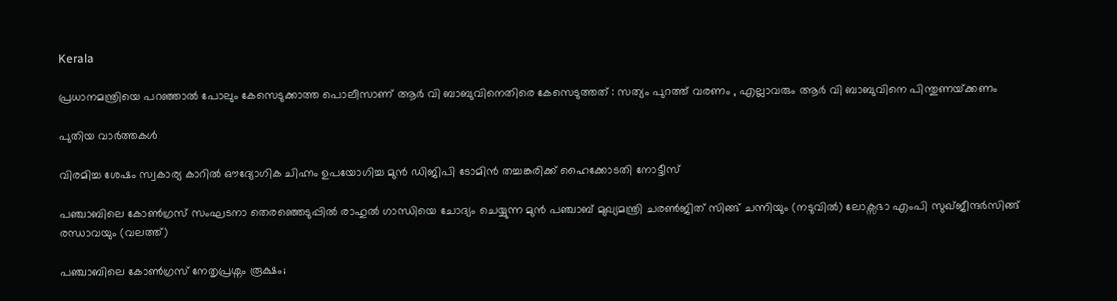Kerala

പ്രധാനമന്ത്രിയെ പറഞ്ഞാൽ പോലും കേസെടുക്കാത്ത പൊലീസാണ് ആർ വി ബാബുവിനെതിരെ കേസെടുത്തത് : സത്യം പുറത്ത് വരണം , എല്ലാവരും ആർ വി ബാബുവിനെ പിന്തുണയ്‌ക്കണം

പുതിയ വാര്‍ത്തകള്‍

വിരമിച്ച ശേഷം സ്വകാര്യ കാറില്‍ ഔദ്യോഗിക ചിഹ്നം ഉപയോഗിച്ച മുന്‍ ഡിജിപി ടോമിന്‍ തച്ചങ്കരിക്ക് ഹൈക്കോടതി നോട്ടീസ്

പഞ്ചാബിലെ കോണ്‍ഗ്രസ് സംഘടനാ തെരഞ്ഞെടുപ്പില്‍ രാഹുല്‍ ഗാന്ധിയെ ചോദ്യം ചെയ്യുന്ന മുന്‍ പഞ്ചാബ് മുഖ്യമന്ത്രി ചരണ്‍ജിത് സിങ്ങ് ചന്നിയും (നടുവില്‍) ലോക്സഭാ എംപി സുഖ്ജീന്ദര്‍സിങ്ങ് രന്ധാവയും (വലത്ത്)

പഞ്ചാബിലെ കോണ്‍ഗ്രസ് നേതൃപ്രശ്നം രൂക്ഷം;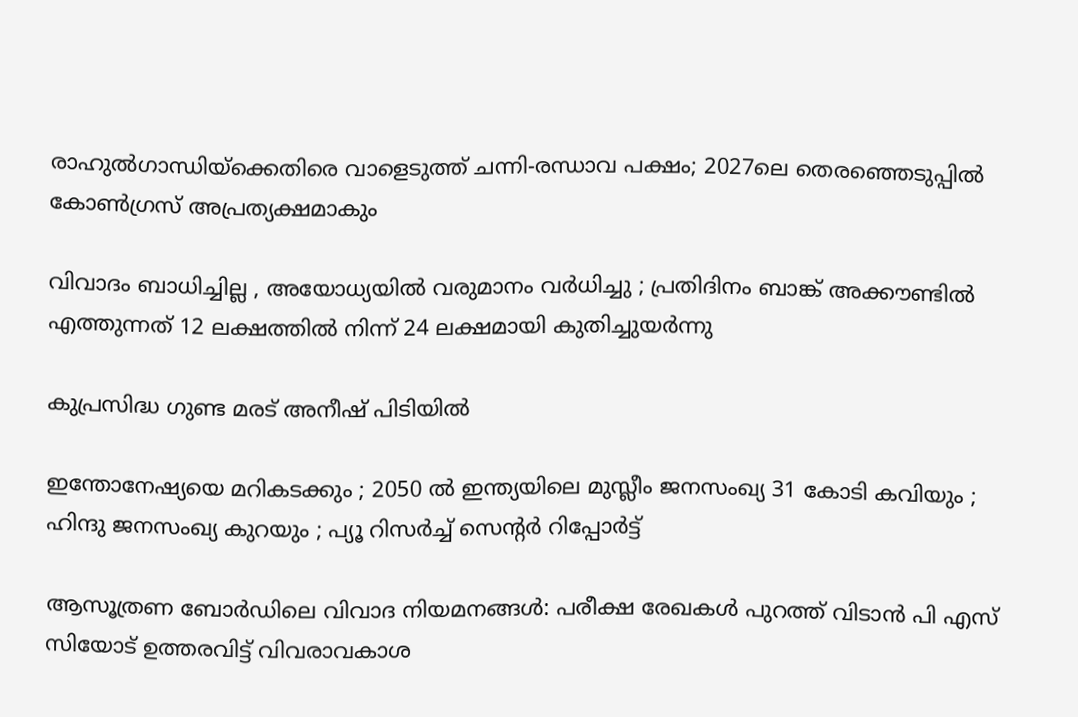രാഹുല്‍ഗാന്ധിയ്‌ക്കെതിരെ വാളെടുത്ത് ചന്നി-രന്ധാവ പക്ഷം; 2027ലെ തെരഞ്ഞെടുപ്പില്‍ കോണ്‍ഗ്രസ് അപ്രത്യക്ഷമാകും

വിവാദം ബാധിച്ചില്ല , അയോധ്യയിൽ വരുമാനം വർധിച്ചു ; പ്രതിദിനം ബാങ്ക് അക്കൗണ്ടിൽ എത്തുന്നത് 12 ലക്ഷത്തിൽ നിന്ന് 24 ലക്ഷമായി കുതിച്ചുയർന്നു

കുപ്രസിദ്ധ ഗുണ്ട മരട് അനീഷ് പിടിയില്‍

ഇന്തോനേഷ്യയെ മറികടക്കും ; 2050 ൽ ഇന്ത്യയിലെ മുസ്ലീം ജനസംഖ്യ 31 കോടി കവിയും ; ഹിന്ദു ജനസംഖ്യ കുറയും ; പ്യൂ റിസർച്ച് സെന്റർ റിപ്പോർട്ട്

ആസൂത്രണ ബോര്‍ഡിലെ വിവാദ നിയമനങ്ങള്‍: പരീക്ഷ രേഖകള്‍ പുറത്ത് വിടാന്‍ പി എസ് സിയോട് ഉത്തരവിട്ട് വിവരാവകാശ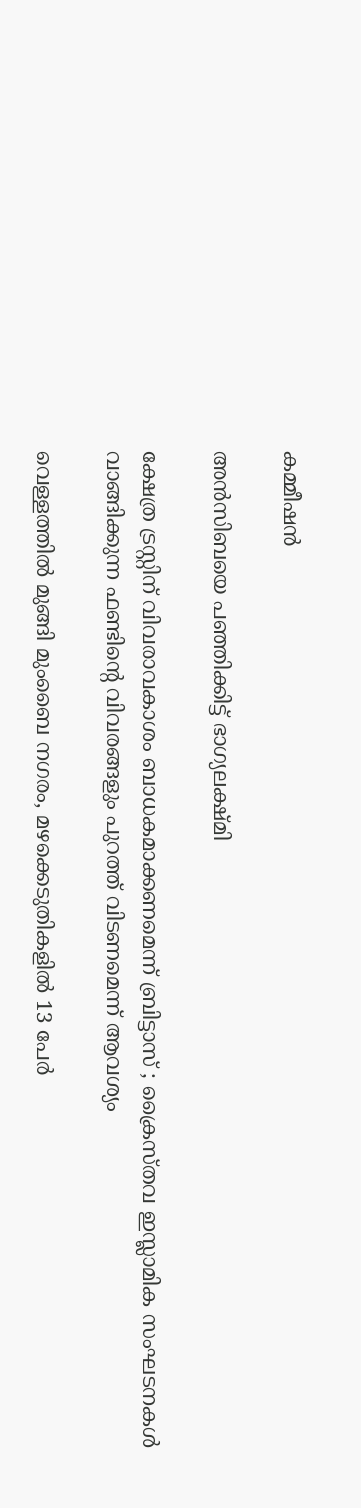കമ്മീഷന്‍

അന്‍സിബയെ പഞ്ഞിക്കിട്ട് ഭാഗ്യലക്ഷ്മി

ക്ഷേത്ര ട്രസ്റ്റിന്‌ വിവരാവകാശം ബാധകമാക്കണമെന്ന് ബ്രിട്ടാസ്‌ ; ക്രൈസ്തവ ഇസ്ലാമിക സംഘടനകൾ വാങ്ങിക്കുന്ന ഫണ്ടിന്റെ വിവരങ്ങളും പുറത്ത് വിടണമെന്ന് ആവശ്യം

വെള്ളത്തില്‍ മുങ്ങി മുംബൈ നഗരം, മഴക്കെടുതികളില്‍ 13 പേര്‍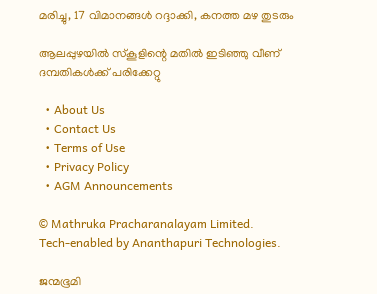മരിച്ചു, 17 വിമാനങ്ങള്‍ റദ്ദാക്കി, കനത്ത മഴ തുടരും

ആലപ്പുഴയില്‍ സ്‌കൂളിന്റെ മതില്‍ ഇടിഞ്ഞു വീണ് ദമ്പതികള്‍ക്ക് പരിക്കേറ്റു

  • About Us
  • Contact Us
  • Terms of Use
  • Privacy Policy
  • AGM Announcements

© Mathruka Pracharanalayam Limited.
Tech-enabled by Ananthapuri Technologies.

ജന്മഭൂമി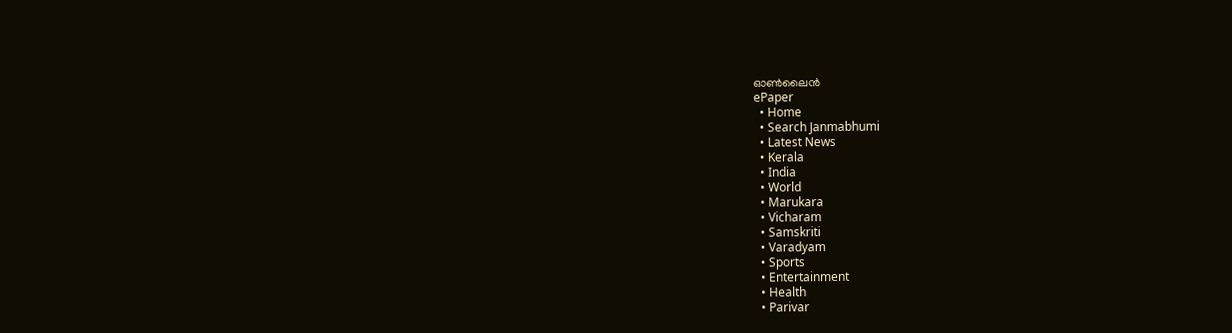ഓണ്‍ലൈന്‍
ePaper
  • Home
  • Search Janmabhumi
  • Latest News
  • Kerala
  • India
  • World
  • Marukara
  • Vicharam
  • Samskriti
  • Varadyam
  • Sports
  • Entertainment
  • Health
  • Parivar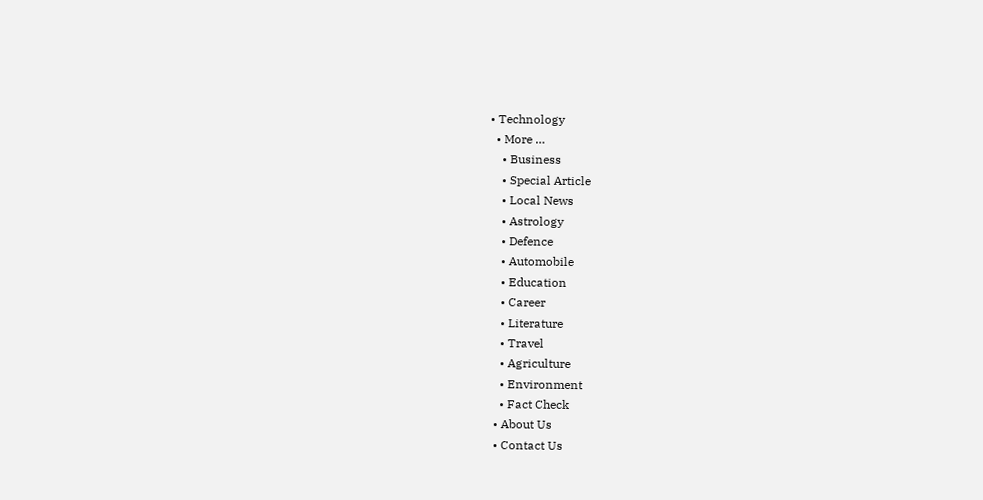• Technology
  • More …
    • Business
    • Special Article
    • Local News
    • Astrology
    • Defence
    • Automobile
    • Education
    • Career
    • Literature
    • Travel
    • Agriculture
    • Environment
    • Fact Check
  • About Us
  • Contact Us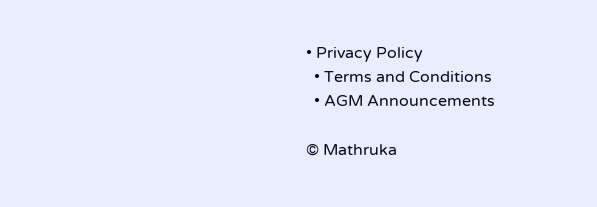• Privacy Policy
  • Terms and Conditions
  • AGM Announcements

© Mathruka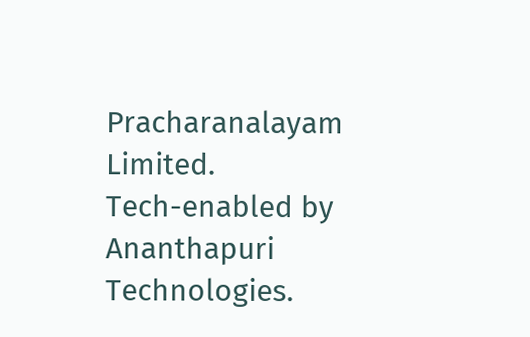Pracharanalayam Limited.
Tech-enabled by Ananthapuri Technologies.